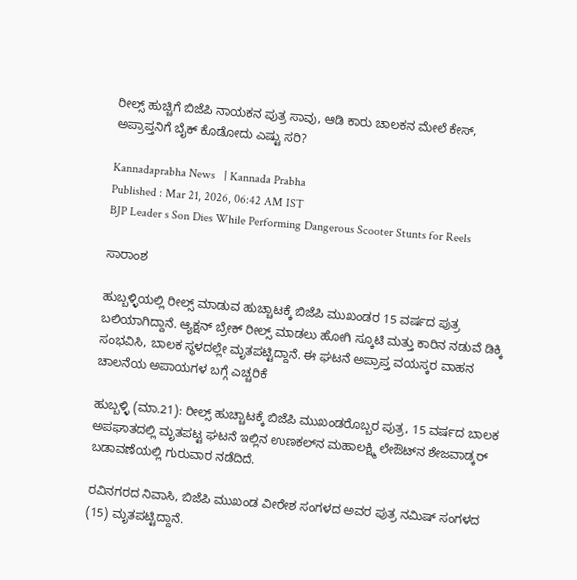ರೀಲ್ಸ್ ಹುಚ್ಚಿಗೆ ಬಿಜೆಪಿ ನಾಯಕನ ಪುತ್ರ ಸಾವು, ಆಡಿ ಕಾರು ಚಾಲಕನ ಮೇಲೆ ಕೇಸ್, ಅಪ್ರಾಪ್ತನಿಗೆ ಬೈಕ್ ಕೊಡೋದು ಎಷ್ಟು ಸರಿ?

Kannadaprabha News   | Kannada Prabha
Published : Mar 21, 2026, 06:42 AM IST
BJP Leader s Son Dies While Performing Dangerous Scooter Stunts for Reels

ಸಾರಾಂಶ

ಹುಬ್ಬಳ್ಳಿಯಲ್ಲಿ ರೀಲ್ಸ್ ಮಾಡುವ ಹುಚ್ಚಾಟಕ್ಕೆ ಬಿಜೆಪಿ ಮುಖಂಡರ 15 ವರ್ಷದ ಪುತ್ರ ಬಲಿಯಾಗಿದ್ದಾನೆ. ಆ್ಯಕ್ಷನ್ ಬ್ರೇಕ್ ರೀಲ್ಸ್ ಮಾಡಲು ಹೋಗಿ ಸ್ಕೂಟಿ ಮತ್ತು ಕಾರಿನ ನಡುವೆ ಡಿಕ್ಕಿ ಸಂಭವಿಸಿ, ಬಾಲಕ ಸ್ಥಳದಲ್ಲೇ ಮೃತಪಟ್ಟಿದ್ದಾನೆ. ಈ ಘಟನೆ ಅಪ್ರಾಪ್ತ ವಯಸ್ಕರ ವಾಹನ ಚಾಲನೆಯ ಅಪಾಯಗಳ ಬಗ್ಗೆ ಎಚ್ಚರಿಕೆ

ಹುಬ್ಬಳ್ಳಿ (ಮಾ.21): ರೀಲ್ಸ್‌ ಹುಚ್ಚಾಟಕ್ಕೆ ಬಿಜೆಪಿ ಮುಖಂಡರೊಬ್ಬರ ಪುತ್ರ, 15 ವರ್ಷದ ಬಾಲಕ ಅಪಘಾತದಲ್ಲಿ ಮೃತಪಟ್ಟ ಘಟನೆ ಇಲ್ಲಿನ ಉಣಕಲ್‌ನ ಮಹಾಲಕ್ಷ್ಮಿ ಲೇಔಟ್‌ನ ಶೇಜವಾಡ್ಕರ್‌ ಬಡಾವಣೆಯಲ್ಲಿ ಗುರುವಾರ ನಡೆದಿದೆ.

ರವಿನಗರದ ನಿವಾಸಿ, ಬಿಜೆಪಿ ಮುಖಂಡ ವೀರೇಶ ಸಂಗಳದ ಅವರ ಪುತ್ರ ನಮಿಷ್ ಸಂಗಳದ (15) ಮೃತಪಟ್ಟಿದ್ದಾನೆ.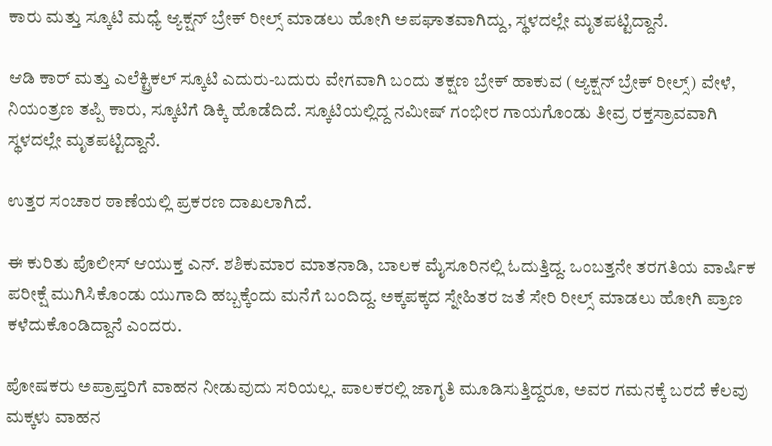ಕಾರು ಮತ್ತು ಸ್ಕೂಟಿ ಮಧ್ಯೆ ಆ್ಯಕ್ಷನ್ ಬ್ರೇಕ್ ರೀಲ್ಸ್ ಮಾಡಲು ಹೋಗಿ ಅಪಘಾತವಾಗಿದ್ದು, ಸ್ಥಳದಲ್ಲೇ ಮೃತಪಟ್ಟಿದ್ದಾನೆ.

ಆಡಿ ಕಾರ್ ಮತ್ತು ಎಲೆಕ್ಟ್ರಿಕಲ್ ಸ್ಕೂಟಿ ಎದುರು-ಬದುರು ವೇಗವಾಗಿ ಬಂದು ತಕ್ಷಣ ಬ್ರೇಕ್ ಹಾಕುವ (ಆ್ಯಕ್ಷನ್ ಬ್ರೇಕ್ ರೀಲ್ಸ್) ವೇಳೆ, ನಿಯಂತ್ರಣ ತಪ್ಪಿ ಕಾರು, ಸ್ಕೂಟಿಗೆ ಡಿಕ್ಕಿ ಹೊಡೆದಿದೆ. ಸ್ಕೂಟಿಯಲ್ಲಿದ್ದ ನಮೀಷ್ ಗಂಭೀರ ಗಾಯಗೊಂಡು ತೀವ್ರ ರಕ್ತಸ್ರಾವವಾಗಿ ಸ್ಥಳದಲ್ಲೇ ಮೃತಪಟ್ಟಿದ್ದಾನೆ.

ಉತ್ತರ ಸಂಚಾರ ಠಾಣೆಯಲ್ಲಿ ಪ್ರಕರಣ ದಾಖಲಾಗಿದೆ.

ಈ ಕುರಿತು ಪೊಲೀಸ್ ಆಯುಕ್ತ ಎನ್. ಶಶಿಕುಮಾರ ಮಾತನಾಡಿ, ಬಾಲಕ ಮೈಸೂರಿನಲ್ಲಿ ಓದುತ್ತಿದ್ದ. ಒಂಬತ್ತನೇ ತರಗತಿಯ ವಾರ್ಷಿಕ ಪರೀಕ್ಷೆ ಮುಗಿಸಿಕೊಂಡು ಯುಗಾದಿ ಹಬ್ಬಕ್ಕೆಂದು ಮನೆಗೆ ಬಂದಿದ್ದ. ಅಕ್ಕಪಕ್ಕದ ಸ್ನೇಹಿತರ ಜತೆ ಸೇರಿ ರೀಲ್ಸ್ ಮಾಡಲು ಹೋಗಿ ಪ್ರಾಣ ಕಳೆದುಕೊಂಡಿದ್ದಾನೆ ಎಂದರು.

ಪೋಷಕರು ಅಪ್ರಾಪ್ತರಿಗೆ ವಾಹನ ನೀಡುವುದು ಸರಿಯಲ್ಲ. ಪಾಲಕರಲ್ಲಿ ಜಾಗೃತಿ ಮೂಡಿಸುತ್ತಿದ್ದರೂ, ಅವರ ಗಮನಕ್ಕೆ ಬರದೆ ಕೆಲವು ಮಕ್ಕಳು ವಾಹನ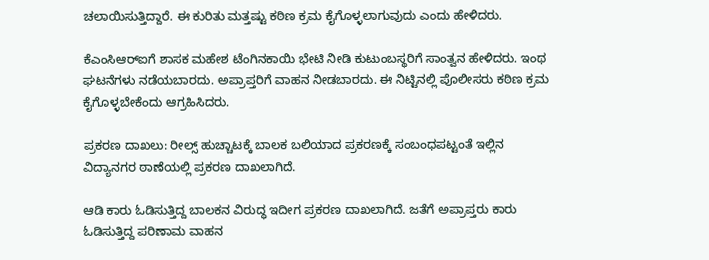ಚಲಾಯಿಸುತ್ತಿದ್ದಾರೆ. ಈ ಕುರಿತು ಮತ್ತಷ್ಟು ಕಠಿಣ ಕ್ರಮ ಕೈಗೊಳ್ಳಲಾಗುವುದು ಎಂದು ಹೇಳಿದರು.

ಕೆಎಂಸಿಆರ್‌ಐಗೆ ಶಾಸಕ ಮಹೇಶ ಟೆಂಗಿನಕಾಯಿ ಭೇಟಿ ನೀಡಿ ಕುಟುಂಬಸ್ಥರಿಗೆ ಸಾಂತ್ವನ ಹೇಳಿದರು. ಇಂಥ ಘಟನೆಗಳು ನಡೆಯಬಾರದು. ಅಪ್ರಾಪ್ತರಿಗೆ ವಾಹನ ನೀಡಬಾರದು. ಈ ನಿಟ್ಟಿನಲ್ಲಿ ಪೊಲೀಸರು ಕಠಿಣ ಕ್ರಮ ಕೈಗೊಳ್ಳಬೇಕೆಂದು ಆಗ್ರಹಿಸಿದರು.

ಪ್ರಕರಣ ದಾಖಲು: ರೀಲ್ಸ್‌ ಹುಚ್ಚಾಟಕ್ಕೆ ಬಾಲಕ ಬಲಿಯಾದ ಪ್ರಕರಣಕ್ಕೆ ಸಂಬಂಧಪಟ್ಟಂತೆ ಇಲ್ಲಿನ ವಿದ್ಯಾನಗರ ಠಾಣೆಯಲ್ಲಿ ಪ್ರಕರಣ ದಾಖಲಾಗಿದೆ.

ಆಡಿ ಕಾರು ಓಡಿಸುತ್ತಿದ್ದ ಬಾಲಕನ ವಿರುದ್ಧ ಇದೀಗ ಪ್ರಕರಣ ದಾಖಲಾಗಿದೆ. ಜತೆಗೆ ಅಪ್ರಾಪ್ತರು ಕಾರು ಓಡಿಸುತ್ತಿದ್ದ ಪರಿಣಾಮ ವಾಹನ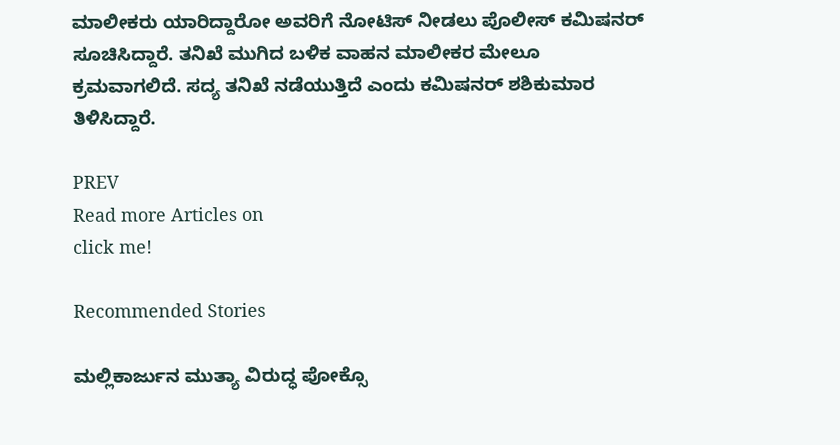ಮಾಲೀಕರು ಯಾರಿದ್ದಾರೋ ಅವರಿಗೆ ನೋಟಿಸ್‌ ನೀಡಲು ಪೊಲೀಸ್‌ ಕಮಿಷನರ್‌ ಸೂಚಿಸಿದ್ದಾರೆ. ತನಿಖೆ ಮುಗಿದ ಬಳಿಕ ವಾಹನ ಮಾಲೀಕರ ಮೇಲೂ ಕ್ರಮವಾಗಲಿದೆ. ಸದ್ಯ ತನಿಖೆ ನಡೆಯುತ್ತಿದೆ ಎಂದು ಕಮಿಷನರ್‌ ಶಶಿಕುಮಾರ ತಿಳಿಸಿದ್ದಾರೆ.

PREV
Read more Articles on
click me!

Recommended Stories

ಮಲ್ಲಿಕಾರ್ಜುನ ಮುತ್ಯಾ ವಿರುದ್ಧ ಪೋಕ್ಸೊ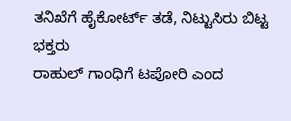ತನಿಖೆಗೆ ಹೈಕೋರ್ಟ್ ತಡೆ, ನಿಟ್ಟುಸಿರು ಬಿಟ್ಟ ಭಕ್ತರು
ರಾಹುಲ್ ಗಾಂಧಿಗೆ ಟಪೋರಿ ಎಂದ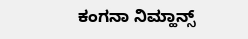ಕಂಗನಾ ನಿಮ್ಹಾನ್ಸ್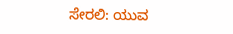ಸೇರಲಿ: ಯುವ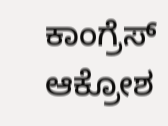ಕಾಂಗ್ರೆಸ್ ಆಕ್ರೋಶ